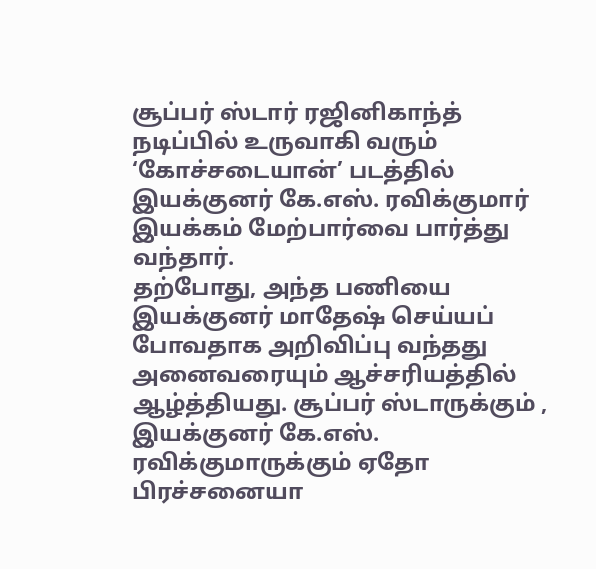சூப்பர் ஸ்டார் ரஜினிகாந்த் நடிப்பில் உருவாகி வரும் ‘கோச்சடையான்’ படத்தில் இயக்குனர் கே.எஸ். ரவிக்குமார் இயக்கம் மேற்பார்வை பார்த்து வந்தார்.
தற்போது, அந்த பணியை இயக்குனர் மாதேஷ் செய்யப் போவதாக அறிவிப்பு வந்தது அனைவரையும் ஆச்சரியத்தில் ஆழ்த்தியது. சூப்பர் ஸ்டாருக்கும் , இயக்குனர் கே.எஸ். ரவிக்குமாருக்கும் ஏதோ பிரச்சனையா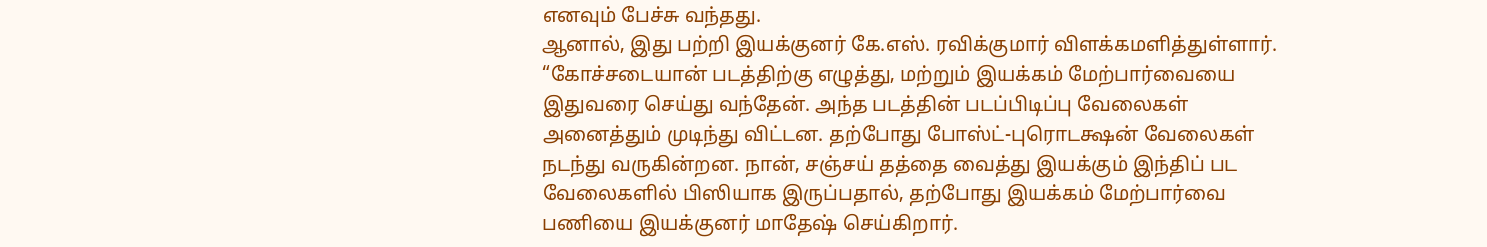எனவும் பேச்சு வந்தது.
ஆனால், இது பற்றி இயக்குனர் கே.எஸ். ரவிக்குமார் விளக்கமளித்துள்ளார். “கோச்சடையான் படத்திற்கு எழுத்து, மற்றும் இயக்கம் மேற்பார்வையை இதுவரை செய்து வந்தேன். அந்த படத்தின் படப்பிடிப்பு வேலைகள் அனைத்தும் முடிந்து விட்டன. தற்போது போஸ்ட்-புரொடக்ஷன் வேலைகள் நடந்து வருகின்றன. நான், சஞ்சய் தத்தை வைத்து இயக்கும் இந்திப் பட வேலைகளில் பிஸியாக இருப்பதால், தற்போது இயக்கம் மேற்பார்வை பணியை இயக்குனர் மாதேஷ் செய்கிறார்.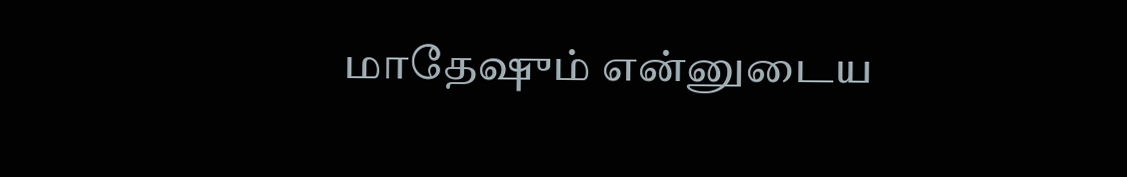மாதேஷும் என்னுடைய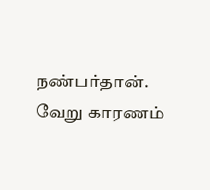நண்பர்தான். வேறு காரணம்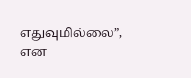எதுவுமில்லை”, என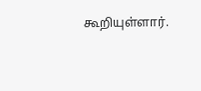கூறியுள்ளார்.